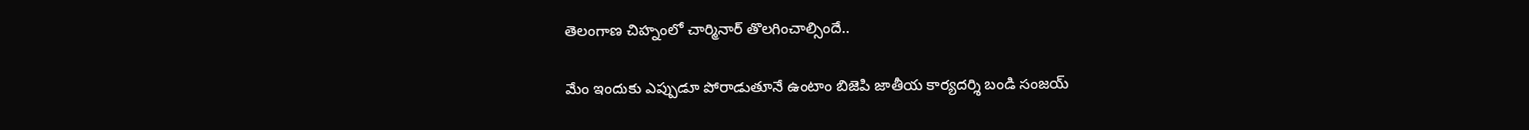తెలంగాణ చిహ్నంలో చార్మినార్ తొలగించాల్సిందే..

మేం ఇందుకు ఎప్పుడూ పోరాడుతూనే ఉంటాం బిజెపి జాతీయ కార్యదర్శి బండి సంజయ్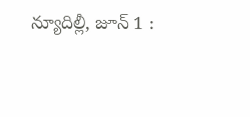న్యూదిల్లీ, జూన్ 1 :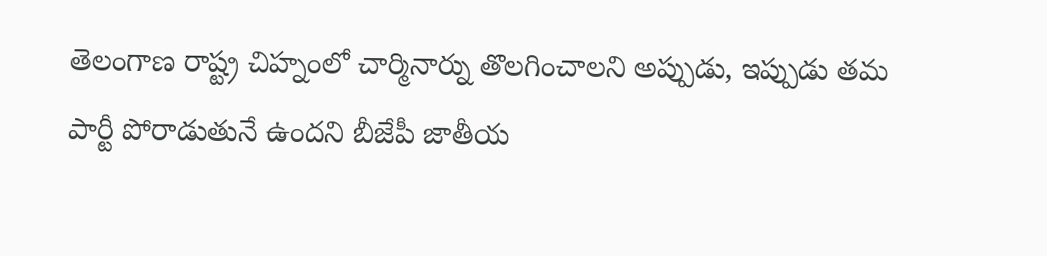తెలంగాణ రాష్ట్ర చిహ్నంలో చార్మినార్ను తొలగించాలని అప్పుడు, ఇప్పుడు తమ పార్టీ పోరాడుతునే ఉందని బీజేపీ జాతీయ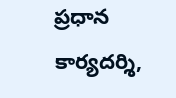ప్రధాన కార్యదర్శి,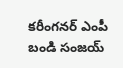కరీంగనర్ ఎంపీ బండి సంజయ్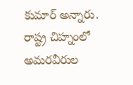కుమార్ అన్నారు. రాష్ట్ర చిహ్నంలో అమరవీరుల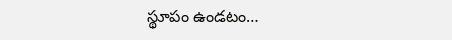స్థూపం ఉండటం…